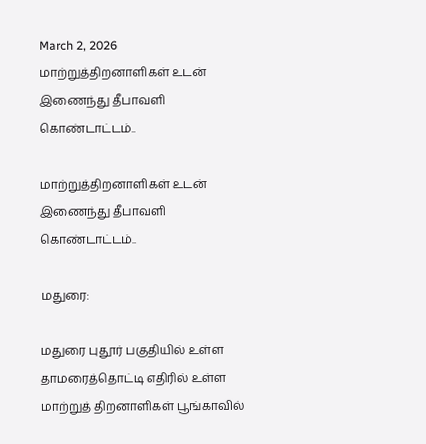March 2, 2026
மாற்றுத்திறனாளிகள் உடன் இணைந்து தீபாவளி கொண்டாட்டம்..

மாற்றுத்திறனாளிகள் உடன் இணைந்து தீபாவளி கொண்டாட்டம்..

மதுரை:

மதுரை புதூர் பகுதியில் உள்ள தாமரைத்தொட்டி எதிரில் உள்ள மாற்றுத் திறனாளிகள் பூங்காவில்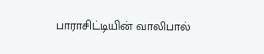பாராசிட்டியின் வாலிபால்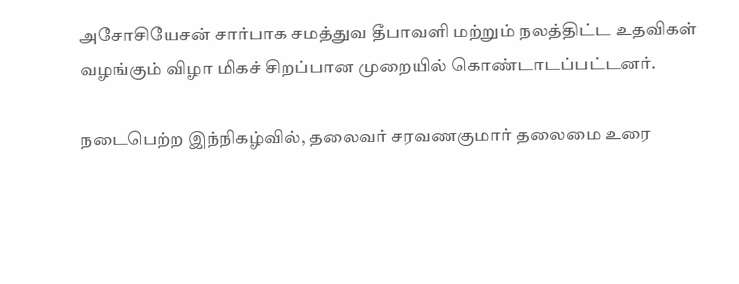அசோசியேசன் சார்பாக சமத்துவ தீபாவளி மற்றும் நலத்திட்ட உதவிகள் வழங்கும் விழா மிகச் சிறப்பான முறையில் கொண்டாடப்பட்டனர்.

நடைபெற்ற இந்நிகழ்வில், தலைவர் சரவணகுமார் தலைமை உரை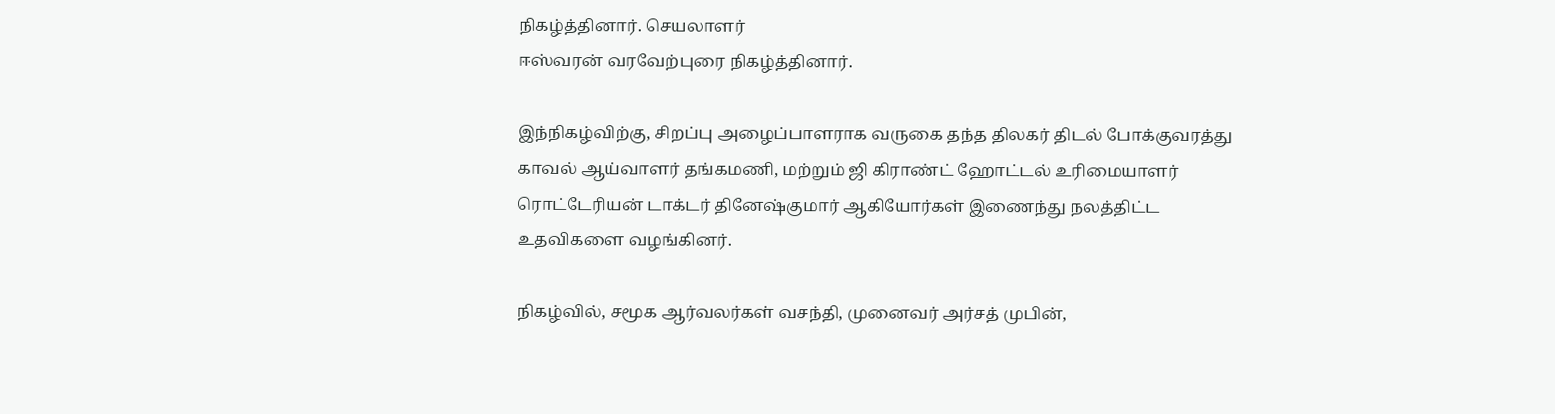நிகழ்த்தினார். செயலாளர்
ஈஸ்வரன் வரவேற்புரை நிகழ்த்தினார்.

இந்நிகழ்விற்கு, சிறப்பு அழைப்பாளராக வருகை தந்த திலகர் திடல் போக்குவரத்து காவல் ஆய்வாளர் தங்கமணி, மற்றும் ஜி கிராண்ட் ஹோட்டல் உரிமையாளர் ரொட்டேரியன் டாக்டர் தினேஷ்குமார் ஆகியோர்கள் இணைந்து நலத்திட்ட உதவிகளை வழங்கினர்.

நிகழ்வில், சமூக ஆர்வலர்கள் வசந்தி, முனைவர் அர்சத் முபின்,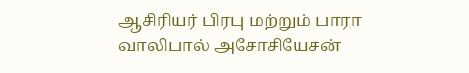ஆசிரியர் பிரபு மற்றும் பாரா வாலிபால் அசோசியேசன்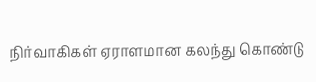நிர்வாகிகள் ஏராளமான கலந்து கொண்டு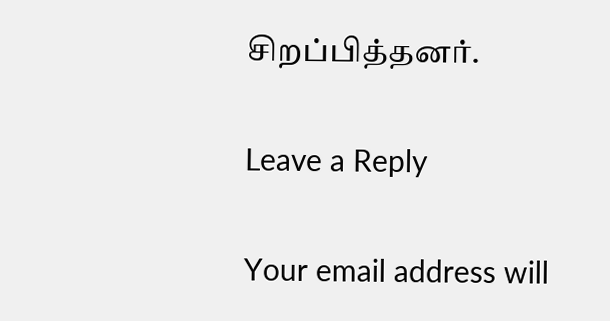சிறப்பித்தனர்.

Leave a Reply

Your email address will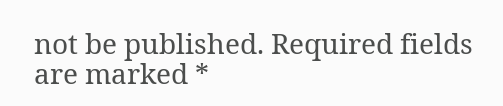not be published. Required fields are marked *